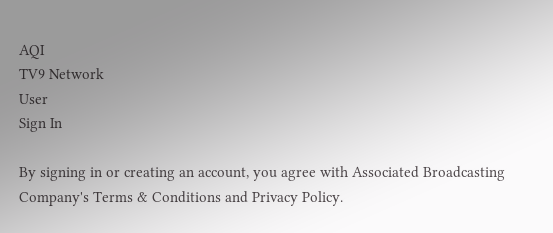AQI
TV9 Network
User
Sign In

By signing in or creating an account, you agree with Associated Broadcasting Company's Terms & Conditions and Privacy Policy.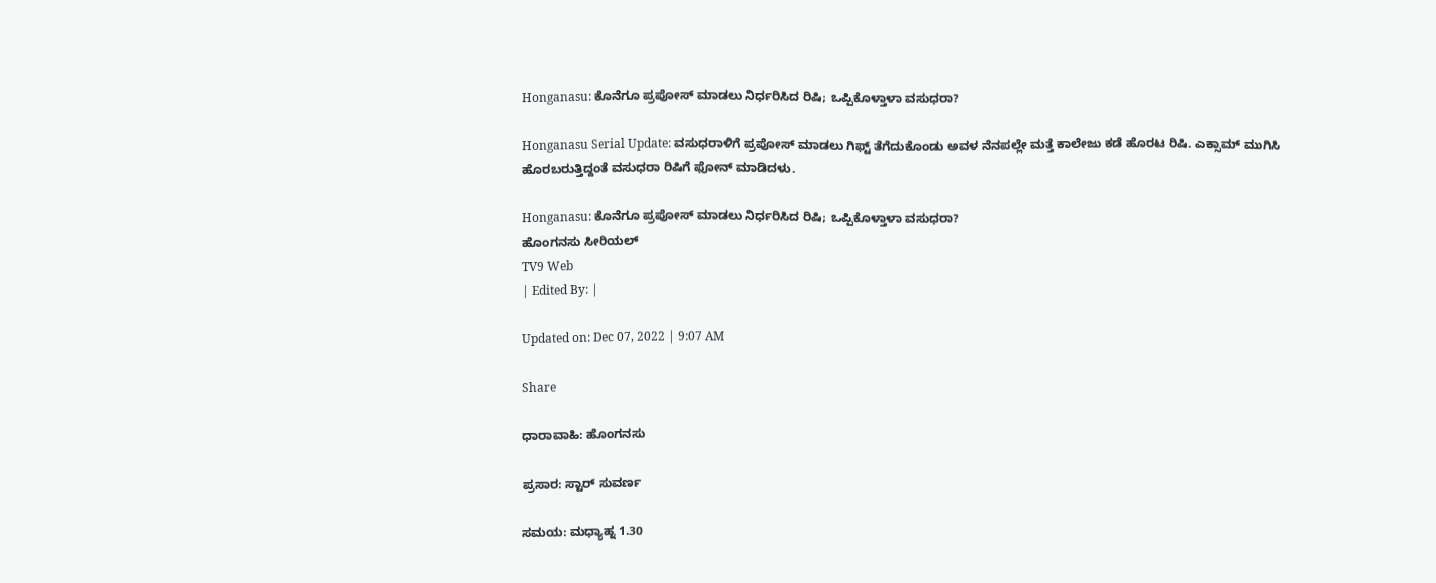Honganasu: ಕೊನೆಗೂ ಪ್ರಪೋಸ್ ಮಾಡಲು ನಿರ್ಧರಿಸಿದ ರಿಷಿ; ಒಪ್ಪಿಕೊಳ್ತಾಳಾ ವಸುಧರಾ?

Honganasu Serial Update: ವಸುಧರಾಳಿಗೆ ಪ್ರಪೋಸ್ ಮಾಡಲು ಗಿಫ್ಟ್ ತೆಗೆದುಕೊಂಡು ಅವಳ ನೆನಪಲ್ಲೇ ಮತ್ತೆ ಕಾಲೇಜು ಕಡೆ ಹೊರಟ ರಿಷಿ. ಎಕ್ಸಾಮ್ ಮುಗಿಸಿ ಹೊರಬರುತ್ತಿದ್ದಂತೆ ವಸುಧರಾ ರಿಷಿಗೆ ಫೋನ್ ಮಾಡಿದಳು.

Honganasu: ಕೊನೆಗೂ ಪ್ರಪೋಸ್ ಮಾಡಲು ನಿರ್ಧರಿಸಿದ ರಿಷಿ; ಒಪ್ಪಿಕೊಳ್ತಾಳಾ ವಸುಧರಾ?
ಹೊಂಗನಸು ಸೀರಿಯಲ್
TV9 Web
| Edited By: |

Updated on: Dec 07, 2022 | 9:07 AM

Share

ಧಾರಾವಾಹಿ: ಹೊಂಗನಸು

ಪ್ರಸಾರ: ಸ್ಟಾರ್ ಸುವರ್ಣ

ಸಮಯ: ಮಧ್ಯಾಹ್ನ 1.30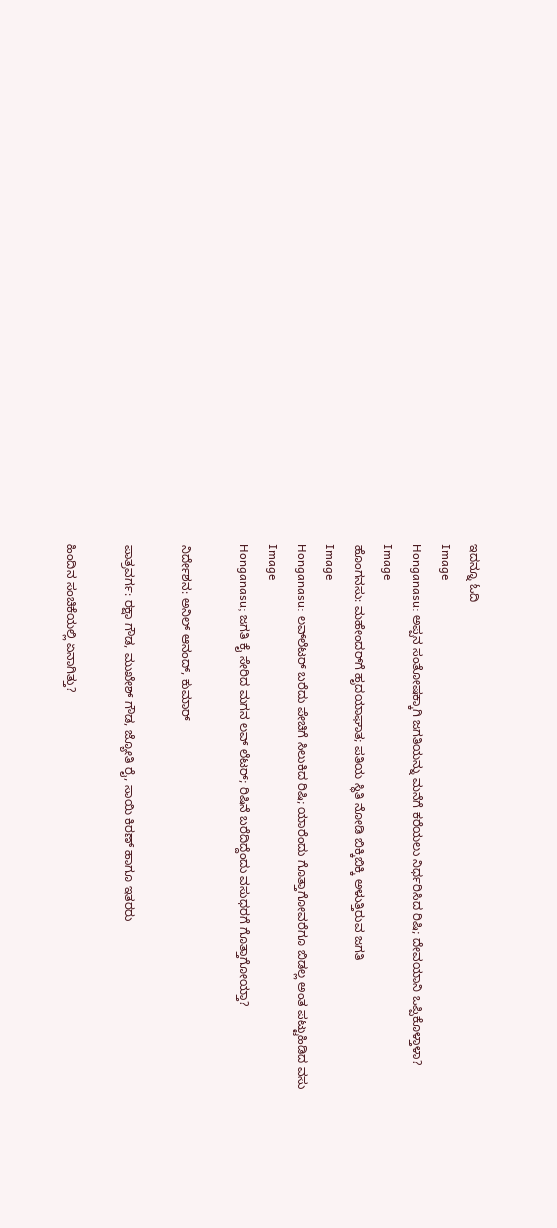ಇದನ್ನೂ ಓದಿ
Image
Honganasu: ಅಪ್ಪನ ಸಂತೋಷಕ್ಕಾಗಿ ಜಗತಿಯನ್ನು ಮನೆಗೆ ಕರೆಯಲು ನಿರ್ಧರಿಸಿದ ರಿಷಿ; ದೇವಯಾನಿ ಒಪ್ಪಿಕೊಳ್ತಾಳಾ?
Image
ಹೊಂಗನಸು: ಮಹೇಂದರ್‌‌ಗೆ ಹೃದಯಾಘಾತ; ಪತಿಯ ಸ್ಥಿತಿ ನೋಡಿ ಬಿಕ್ಕಿಬಿಕ್ಕಿ ಅಳುತ್ತಿರುವ ಜಗತಿ
Image
Honganasu: ಲವ್‌ಲೆಟರ್ ಬರೆದು ಪೇಚಿಗೆ ಸಿಲುಕಿದ ರಿಷಿ; ಯಾರೆಂದು ಗೊತ್ತಾಗೋವರೆಗೂ ಬಿಡಲ್ಲ ಅಂತ ಪಟ್ಟುಹಿಡಿದ ವಸು
Image
Honganasu; ಜಗತಿ ಕೈ ಸೇರಿದ ಮಗನ ಲವ್ ಲೆಟರ್; ರಿಷಿನೆ ಬರೆದಿದ್ದೆಂದು ವಸುಧರಗೆ ಗೊತ್ತಾಗೋಯ್ತಾ?

ನಿರ್ದೇಶನ: ಅನಿಲ್ ಆನಂದ್, ಕುಮಾರ್

ಪಾತ್ರವರ್ಗ: ರಕ್ಷಾ ಗೌಡ, ಮುಖೇಶ್ ಗೌಡ, ಜ್ಯೋತಿ ರೈ, ಸಾಯಿ ಕಿರಣ್ ಹಾಗೂ ಇತರರು

ಹಿಂದಿನ ಸಂಚಿಕೆಯಲ್ಲಿ ಏನಾಗಿತ್ತು?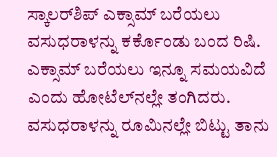ಸ್ಕಾಲರ್‌ಶಿಪ್ ಎಕ್ಸಾಮ್ ಬರೆಯಲು ವಸುಧರಾಳನ್ನು ಕರ್ಕೊಂಡು ಬಂದ ರಿಷಿ. ಎಕ್ಸಾಮ್ ಬರೆಯಲು ಇನ್ನೂ ಸಮಯವಿದೆ ಎಂದು ಹೋಟೆಲ್‌ನಲ್ಲೇ ತಂಗಿದರು. ವಸುಧರಾಳನ್ನು ರೂಮಿನಲ್ಲೇ ಬಿಟ್ಟು ತಾನು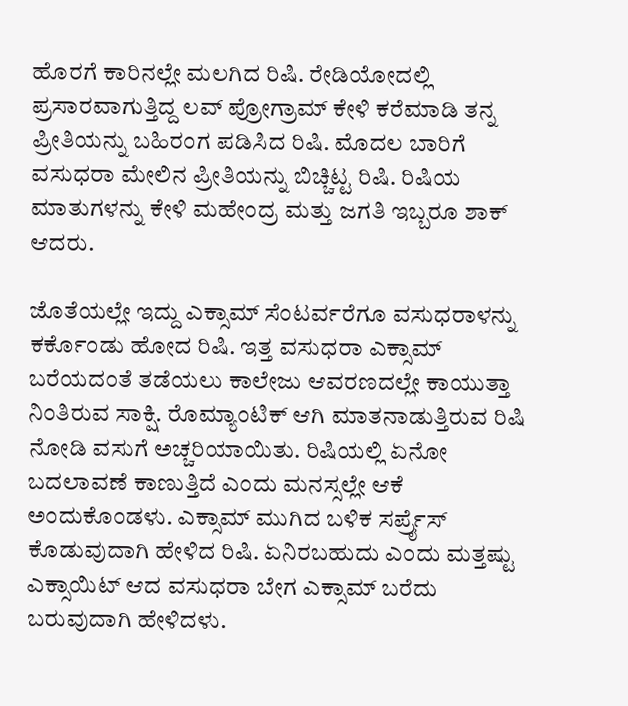ಹೊರಗೆ ಕಾರಿನಲ್ಲೇ ಮಲಗಿದ ರಿಷಿ. ರೇಡಿಯೋದಲ್ಲಿ ಪ್ರಸಾರವಾಗುತ್ತಿದ್ದ ಲವ್ ಪ್ರೋಗ್ರಾಮ್ ಕೇಳಿ ಕರೆಮಾಡಿ ತನ್ನ ಪ್ರೀತಿಯನ್ನು ಬಹಿರಂಗ ಪಡಿಸಿದ ರಿಷಿ. ಮೊದಲ ಬಾರಿಗೆ ವಸುಧರಾ ಮೇಲಿನ ಪ್ರೀತಿಯನ್ನು ಬಿಚ್ಚಿಟ್ಟ ರಿಷಿ. ರಿಷಿಯ ಮಾತುಗಳನ್ನು ಕೇಳಿ ಮಹೇಂದ್ರ ಮತ್ತು ಜಗತಿ ಇಬ್ಬರೂ ಶಾಕ್ ಆದರು.

ಜೊತೆಯಲ್ಲೇ ಇದ್ದು ಎಕ್ಸಾಮ್ ಸೆಂಟರ್ವರೆಗೂ ವಸುಧರಾಳನ್ನು ಕರ್ಕೊಂಡು ಹೋದ ರಿಷಿ. ಇತ್ತ ವಸುಧರಾ ಎಕ್ಸಾಮ್ ಬರೆಯದಂತೆ ತಡೆಯಲು ಕಾಲೇಜು ಆವರಣದಲ್ಲೇ ಕಾಯುತ್ತಾ ನಿಂತಿರುವ ಸಾಕ್ಷಿ. ರೊಮ್ಯಾಂಟಿಕ್ ಆಗಿ ಮಾತನಾಡುತ್ತಿರುವ ರಿಷಿ ನೋಡಿ ವಸುಗೆ ಅಚ್ಚರಿಯಾಯಿತು. ರಿಷಿಯಲ್ಲಿ ಏನೋ ಬದಲಾವಣೆ ಕಾಣುತ್ತಿದೆ ಎಂದು ಮನಸ್ಸಲ್ಲೇ ಆಕೆ ಅಂದುಕೊಂಡಳು. ಎಕ್ಸಾಮ್ ಮುಗಿದ ಬಳಿಕ ಸರ್ಪ್ರೈಸ್ ಕೊಡುವುದಾಗಿ ಹೇಳಿದ ರಿಷಿ. ಏನಿರಬಹುದು ಎಂದು ಮತ್ತಷ್ಟು ಎಕ್ಸಾಯಿಟ್ ಆದ ವಸುಧರಾ ಬೇಗ ಎಕ್ಸಾಮ್ ಬರೆದು ಬರುವುದಾಗಿ ಹೇಳಿದಳು.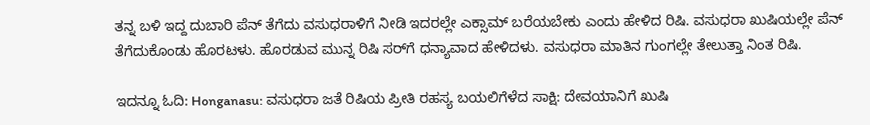ತನ್ನ ಬಳಿ ಇದ್ದ ದುಬಾರಿ ಪೆನ್ ತೆಗೆದು ವಸುಧರಾಳಿಗೆ ನೀಡಿ ಇದರಲ್ಲೇ ಎಕ್ಸಾಮ್ ಬರೆಯಬೇಕು ಎಂದು ಹೇಳಿದ ರಿಷಿ. ವಸುಧರಾ ಖುಷಿಯಲ್ಲೇ ಪೆನ್ ತೆಗೆದುಕೊಂಡು ಹೊರಟಳು. ಹೊರಡುವ ಮುನ್ನ ರಿಷಿ ಸರ್‌ಗೆ ಧನ್ಯಾವಾದ ಹೇಳಿದಳು. ವಸುಧರಾ ಮಾತಿನ ಗುಂಗಲ್ಲೇ ತೇಲುತ್ತಾ ನಿಂತ ರಿಷಿ.

ಇದನ್ನೂ ಓದಿ: Honganasu: ವಸುಧರಾ ಜತೆ ರಿಷಿಯ ಪ್ರೀತಿ ರಹಸ್ಯ ಬಯಲಿಗೆಳೆದ ಸಾಕ್ಷಿ: ದೇವಯಾನಿಗೆ ಖುಷಿ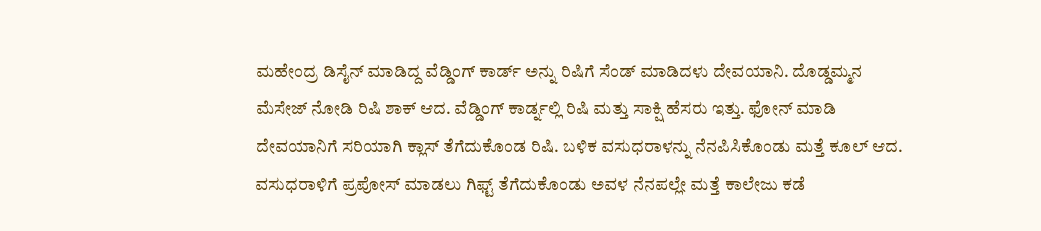ಮಹೇಂದ್ರ ಡಿಸೈನ್ ಮಾಡಿದ್ದ ವೆಡ್ಡಿಂಗ್ ಕಾರ್ಡ್ ಅನ್ನು ರಿಷಿಗೆ ಸೆಂಡ್ ಮಾಡಿದಳು ದೇವಯಾನಿ. ದೊಡ್ಡಮ್ಮನ ಮೆಸೇಜ್ ನೋಡಿ ರಿಷಿ ಶಾಕ್ ಆದ. ವೆಡ್ಡಿಂಗ್ ಕಾರ್ಡ್ನಲ್ಲಿ ರಿಷಿ ಮತ್ತು ಸಾಕ್ಷಿ ಹೆಸರು ಇತ್ತು. ಫೋನ್ ಮಾಡಿ ದೇವಯಾನಿಗೆ ಸರಿಯಾಗಿ ಕ್ಲಾಸ್ ತೆಗೆದುಕೊಂಡ ರಿಷಿ. ಬಳಿಕ ವಸುಧರಾಳನ್ನು ನೆನಪಿಸಿಕೊಂಡು ಮತ್ತೆ ಕೂಲ್ ಆದ. ವಸುಧರಾಳಿಗೆ ಪ್ರಪೋಸ್ ಮಾಡಲು ಗಿಫ್ಟ್ ತೆಗೆದುಕೊಂಡು ಅವಳ ನೆನಪಲ್ಲೇ ಮತ್ತೆ ಕಾಲೇಜು ಕಡೆ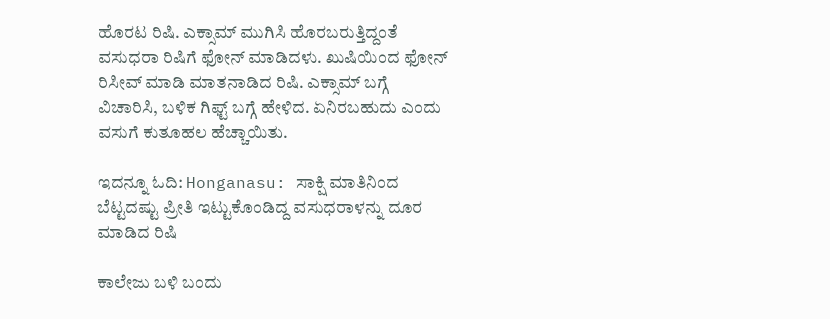ಹೊರಟ ರಿಷಿ. ಎಕ್ಸಾಮ್ ಮುಗಿಸಿ ಹೊರಬರುತ್ತಿದ್ದಂತೆ ವಸುಧರಾ ರಿಷಿಗೆ ಫೋನ್ ಮಾಡಿದಳು. ಖುಷಿಯಿಂದ ಫೋನ್ ರಿಸೀವ್ ಮಾಡಿ ಮಾತನಾಡಿದ ರಿಷಿ. ಎಕ್ಸಾಮ್ ಬಗ್ಗೆ ವಿಚಾರಿಸಿ, ಬಳಿಕ ಗಿಫ್ಟ್ ಬಗ್ಗೆ ಹೇಳಿದ. ಏನಿರಬಹುದು ಎಂದು ವಸುಗೆ ಕುತೂಹಲ ಹೆಚ್ಚಾಯಿತು.

ಇದನ್ನೂ ಓದಿ: Honganasu: ಸಾಕ್ಷಿ ಮಾತಿನಿಂದ ಬೆಟ್ಟದಷ್ಟು ಪ್ರೀತಿ ಇಟ್ಟುಕೊಂಡಿದ್ದ ವಸುಧರಾಳನ್ನು ದೂರ ಮಾಡಿದ ರಿಷಿ

ಕಾಲೇಜು ಬಳಿ ಬಂದು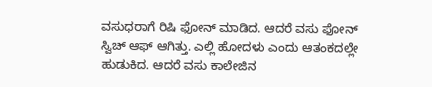ವಸುಧರಾಗೆ ರಿಷಿ ಫೋನ್ ಮಾಡಿದ. ಆದರೆ ವಸು ಫೋನ್ ಸ್ವಿಚ್ ಆಫ್ ಆಗಿತ್ತು. ಎಲ್ಲಿ ಹೋದಳು ಎಂದು ಆತಂಕದಲ್ಲೇ ಹುಡುಕಿದ. ಆದರೆ ವಸು ಕಾಲೇಜಿನ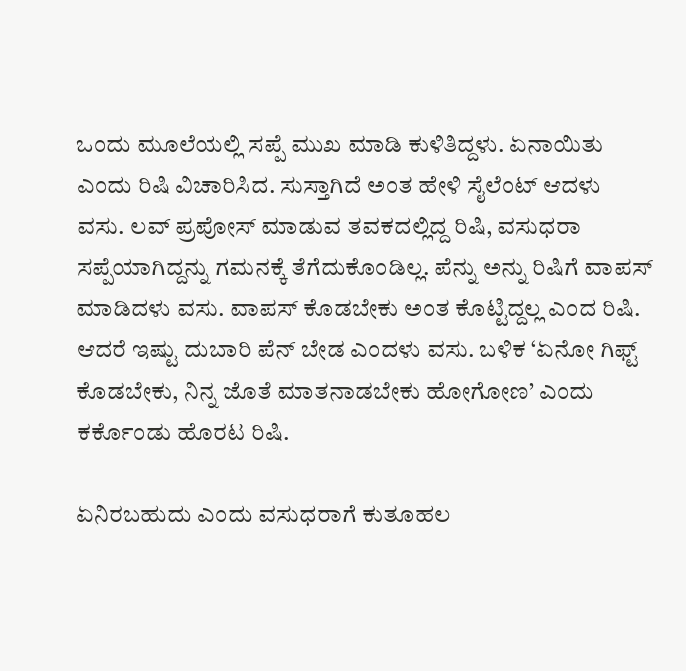ಒಂದು ಮೂಲೆಯಲ್ಲಿ ಸಪ್ಪೆ ಮುಖ ಮಾಡಿ ಕುಳಿತಿದ್ದಳು. ಏನಾಯಿತು ಎಂದು ರಿಷಿ ವಿಚಾರಿಸಿದ. ಸುಸ್ತಾಗಿದೆ ಅಂತ ಹೇಳಿ ಸೈಲೆಂಟ್ ಆದಳು ವಸು. ಲವ್ ಪ್ರಪೋಸ್ ಮಾಡುವ ತವಕದಲ್ಲಿದ್ದ ರಿಷಿ, ವಸುಧರಾ ಸಪ್ಪೆಯಾಗಿದ್ದನ್ನು ಗಮನಕ್ಕೆ ತೆಗೆದುಕೊಂಡಿಲ್ಲ. ಪೆನ್ನು ಅನ್ನು ರಿಷಿಗೆ ವಾಪಸ್ ಮಾಡಿದಳು ವಸು. ವಾಪಸ್ ಕೊಡಬೇಕು ಅಂತ ಕೊಟ್ಟಿದ್ದಲ್ಲ ಎಂದ ರಿಷಿ. ಆದರೆ ಇಷ್ಟು ದುಬಾರಿ ಪೆನ್ ಬೇಡ ಎಂದಳು ವಸು. ಬಳಿಕ ‘ಏನೋ ಗಿಫ್ಟ್ ಕೊಡಬೇಕು, ನಿನ್ನ ಜೊತೆ ಮಾತನಾಡಬೇಕು ಹೋಗೋಣ’ ಎಂದು ಕರ್ಕೊಂಡು ಹೊರಟ ರಿಷಿ.

ಏನಿರಬಹುದು ಎಂದು ವಸುಧರಾಗೆ ಕುತೂಹಲ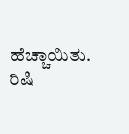ಹೆಚ್ಚಾಯಿತು. ರಿಷಿ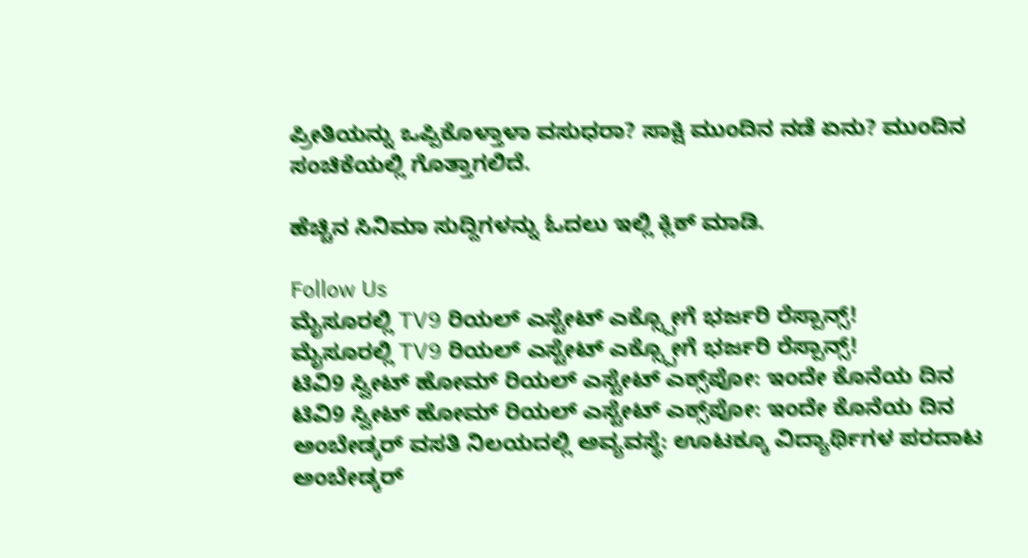ಪ್ರೀತಿಯನ್ನು ಒಪ್ಪಿಕೊಳ್ತಾಳಾ ವಸುಧರಾ? ಸಾಕ್ಷಿ ಮುಂದಿನ ನಡೆ ಏನು? ಮುಂದಿನ ಸಂಚಿಕೆಯಲ್ಲಿ ಗೊತ್ತಾಗಲಿದೆ.

ಹೆಚ್ಚಿನ ಸಿನಿಮಾ ಸುದ್ದಿಗಳನ್ನು ಓದಲು ಇಲ್ಲಿ ಕ್ಲಿಕ್ ಮಾಡಿ.

Follow Us
ಮೈಸೂರಲ್ಲಿ TV9 ರಿಯಲ್ ಎಸ್ಟೇಟ್ ಎಕ್ಸ್ಪೋಗೆ ಭರ್ಜರಿ ರೆಸ್ಪಾನ್ಸ್!
ಮೈಸೂರಲ್ಲಿ TV9 ರಿಯಲ್ ಎಸ್ಟೇಟ್ ಎಕ್ಸ್ಪೋಗೆ ಭರ್ಜರಿ ರೆಸ್ಪಾನ್ಸ್!
ಟಿವಿ9 ಸ್ವೀಟ್ ಹೋಮ್ ರಿಯಲ್ ಎಸ್ಟೇಟ್ ಎಕ್ಸ್‌ಪೋ: ಇಂದೇ ಕೊನೆಯ ದಿನ
ಟಿವಿ9 ಸ್ವೀಟ್ ಹೋಮ್ ರಿಯಲ್ ಎಸ್ಟೇಟ್ ಎಕ್ಸ್‌ಪೋ: ಇಂದೇ ಕೊನೆಯ ದಿನ
ಅಂಬೇಡ್ಕರ್ ವಸತಿ ನಿಲಯದಲ್ಲಿ ಅವ್ಯವಸ್ಥೆ: ಊಟಕ್ಕೂ ವಿದ್ಯಾರ್ಥಿಗಳ ಪರದಾಟ
ಅಂಬೇಡ್ಕರ್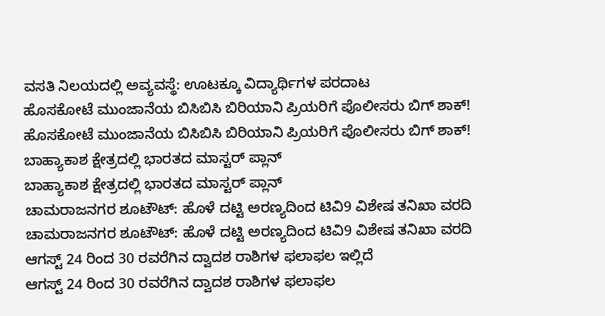ವಸತಿ ನಿಲಯದಲ್ಲಿ ಅವ್ಯವಸ್ಥೆ: ಊಟಕ್ಕೂ ವಿದ್ಯಾರ್ಥಿಗಳ ಪರದಾಟ
ಹೊಸಕೋಟೆ ಮುಂಜಾನೆಯ ಬಿಸಿಬಿಸಿ ಬಿರಿಯಾನಿ ಪ್ರಿಯರಿಗೆ ಪೊಲೀಸರು ಬಿಗ್ ಶಾಕ್!
ಹೊಸಕೋಟೆ ಮುಂಜಾನೆಯ ಬಿಸಿಬಿಸಿ ಬಿರಿಯಾನಿ ಪ್ರಿಯರಿಗೆ ಪೊಲೀಸರು ಬಿಗ್ ಶಾಕ್!
ಬಾಹ್ಯಾಕಾಶ ಕ್ಷೇತ್ರದಲ್ಲಿ ಭಾರತದ ಮಾಸ್ಟರ್ ಪ್ಲಾನ್
ಬಾಹ್ಯಾಕಾಶ ಕ್ಷೇತ್ರದಲ್ಲಿ ಭಾರತದ ಮಾಸ್ಟರ್ ಪ್ಲಾನ್
ಚಾಮರಾಜನಗರ ಶೂಟೌಟ್: ಹೊಳೆ ದಟ್ಟಿ ಅರಣ್ಯದಿಂದ ಟಿವಿ9 ವಿಶೇಷ ತನಿಖಾ ವರದಿ
ಚಾಮರಾಜನಗರ ಶೂಟೌಟ್: ಹೊಳೆ ದಟ್ಟಿ ಅರಣ್ಯದಿಂದ ಟಿವಿ9 ವಿಶೇಷ ತನಿಖಾ ವರದಿ
ಆಗಸ್ಟ್ 24 ರಿಂದ 30 ರವರೆಗಿನ ದ್ವಾದಶ ರಾಶಿಗಳ ಫಲಾಫಲ ಇಲ್ಲಿದೆ
ಆಗಸ್ಟ್ 24 ರಿಂದ 30 ರವರೆಗಿನ ದ್ವಾದಶ ರಾಶಿಗಳ ಫಲಾಫಲ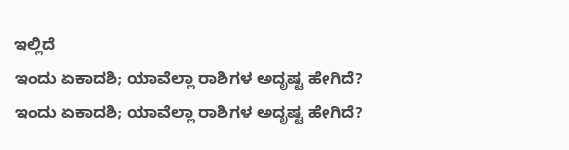ಇಲ್ಲಿದೆ
ಇಂದು ಏಕಾದಶಿ; ಯಾವೆಲ್ಲಾ ರಾಶಿಗಳ ಅದೃಷ್ಟ ಹೇಗಿದೆ?
ಇಂದು ಏಕಾದಶಿ; ಯಾವೆಲ್ಲಾ ರಾಶಿಗಳ ಅದೃಷ್ಟ ಹೇಗಿದೆ?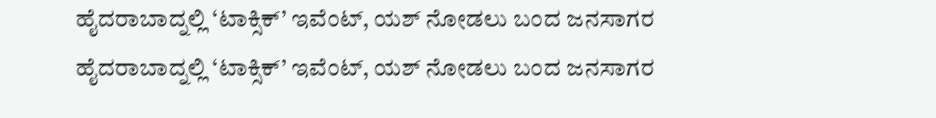ಹೈದರಾಬಾದ್ನಲ್ಲಿ ‘ಟಾಕ್ಸಿಕ್’ ಇವೆಂಟ್, ಯಶ್ ನೋಡಲು ಬಂದ ಜನಸಾಗರ
ಹೈದರಾಬಾದ್ನಲ್ಲಿ ‘ಟಾಕ್ಸಿಕ್’ ಇವೆಂಟ್, ಯಶ್ ನೋಡಲು ಬಂದ ಜನಸಾಗರ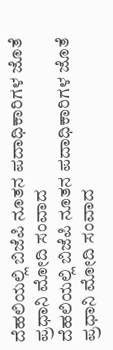ದೆಹಲಿಯಲ್ಲಿ ಬಿಜೆಪಿ ನೂತನ ಪದಾಧಿಕಾರಿಗಳ ಜೊತೆ ಪ್ರಧಾನಿ ಮೋದಿ ಸಂವಾದ
ದೆಹಲಿಯಲ್ಲಿ ಬಿಜೆಪಿ ನೂತನ ಪದಾಧಿಕಾರಿಗಳ ಜೊತೆ ಪ್ರಧಾನಿ ಮೋದಿ ಸಂವಾದ